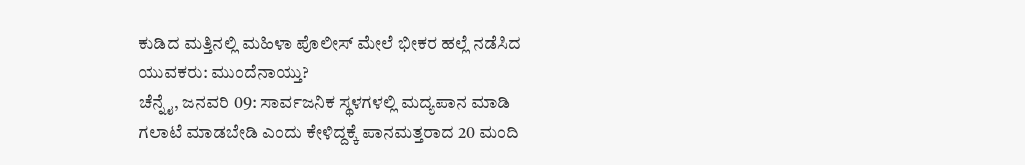ಕುಡಿದ ಮತ್ತಿನಲ್ಲಿ ಮಹಿಳಾ ಪೊಲೀಸ್ ಮೇಲೆ ಭೀಕರ ಹಲ್ಲೆ ನಡೆಸಿದ ಯುವಕರು: ಮುಂದೆನಾಯ್ತು?
ಚೆನ್ನೈ, ಜನವರಿ 09: ಸಾರ್ವಜನಿಕ ಸ್ಥಳಗಳಲ್ಲಿ ಮದ್ಯಪಾನ ಮಾಡಿ ಗಲಾಟೆ ಮಾಡಬೇಡಿ ಎಂದು ಕೇಳಿದ್ದಕ್ಕೆ ಪಾನಮತ್ತರಾದ 20 ಮಂದಿ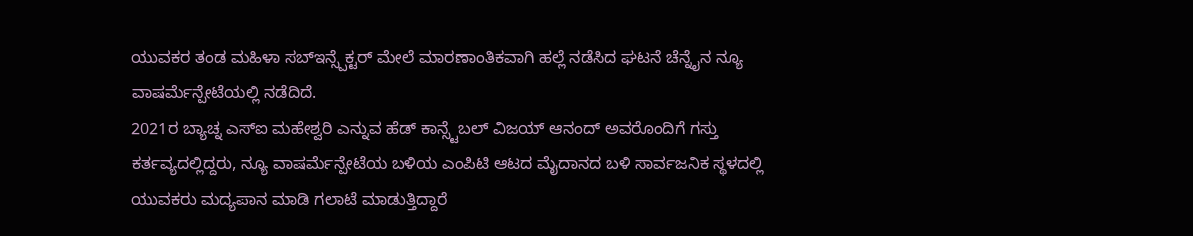ಯುವಕರ ತಂಡ ಮಹಿಳಾ ಸಬ್ಇನ್ಸ್ಪೆಕ್ಟರ್ ಮೇಲೆ ಮಾರಣಾಂತಿಕವಾಗಿ ಹಲ್ಲೆ ನಡೆಸಿದ ಘಟನೆ ಚೆನ್ನೈನ ನ್ಯೂ ವಾಷರ್ಮೆನ್ಪೇಟೆಯಲ್ಲಿ ನಡೆದಿದೆ.
2021ರ ಬ್ಯಾಚ್ನ ಎಸ್ಐ ಮಹೇಶ್ವರಿ ಎನ್ನುವ ಹೆಡ್ ಕಾನ್ಸ್ಟೆಬಲ್ ವಿಜಯ್ ಆನಂದ್ ಅವರೊಂದಿಗೆ ಗಸ್ತು ಕರ್ತವ್ಯದಲ್ಲಿದ್ದರು, ನ್ಯೂ ವಾಷರ್ಮೆನ್ಪೇಟೆಯ ಬಳಿಯ ಎಂಪಿಟಿ ಆಟದ ಮೈದಾನದ ಬಳಿ ಸಾರ್ವಜನಿಕ ಸ್ಥಳದಲ್ಲಿ ಯುವಕರು ಮದ್ಯಪಾನ ಮಾಡಿ ಗಲಾಟೆ ಮಾಡುತ್ತಿದ್ದಾರೆ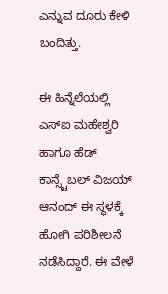ಎನ್ನುವ ದೂರು ಕೇಳಿ ಬಂದಿತ್ತು.

ಈ ಹಿನ್ನೆಲೆಯಲ್ಲಿ ಎಸ್ಐ ಮಹೇಶ್ವರಿ ಹಾಗೂ ಹೆಡ್ ಕಾನ್ಸ್ಟೆಬಲ್ ವಿಜಯ್ ಆನಂದ್ ಈ ಸ್ಥಳಕ್ಕೆ ಹೋಗಿ ಪರಿಶೀಲನೆ ನಡೆಸಿದ್ದಾರೆ. ಈ ವೇಳೆ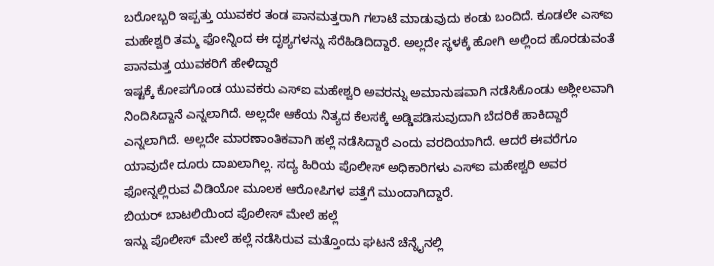ಬರೋಬ್ಬರಿ ಇಪ್ಪತ್ತು ಯುವಕರ ತಂಡ ಪಾನಮತ್ತರಾಗಿ ಗಲಾಟೆ ಮಾಡುವುದು ಕಂಡು ಬಂದಿದೆ. ಕೂಡಲೇ ಎಸ್ಐ ಮಹೇಶ್ವರಿ ತಮ್ಮ ಫೋನ್ನಿಂದ ಈ ದೃಶ್ಯಗಳನ್ನು ಸೆರೆಹಿಡಿದಿದ್ದಾರೆ. ಅಲ್ಲದೇ ಸ್ಥಳಕ್ಕೆ ಹೋಗಿ ಅಲ್ಲಿಂದ ಹೊರಡುವಂತೆ ಪಾನಮತ್ತ ಯುವಕರಿಗೆ ಹೇಳಿದ್ದಾರೆ
ಇಷ್ಟಕ್ಕೆ ಕೋಪಗೊಂಡ ಯುವಕರು ಎಸ್ಐ ಮಹೇಶ್ವರಿ ಅವರನ್ನು ಅಮಾನುಷವಾಗಿ ನಡೆಸಿಕೊಂಡು ಅಶ್ಲೀಲವಾಗಿ ನಿಂದಿಸಿದ್ದಾನೆ ಎನ್ನಲಾಗಿದೆ. ಅಲ್ಲದೇ ಆಕೆಯ ನಿತ್ಯದ ಕೆಲಸಕ್ಕೆ ಅಡ್ಡಿಪಡಿಸುವುದಾಗಿ ಬೆದರಿಕೆ ಹಾಕಿದ್ದಾರೆ ಎನ್ನಲಾಗಿದೆ. ಅಲ್ಲದೇ ಮಾರಣಾಂತಿಕವಾಗಿ ಹಲ್ಲೆ ನಡೆಸಿದ್ದಾರೆ ಎಂದು ವರದಿಯಾಗಿದೆ. ಆದರೆ ಈವರೆಗೂ ಯಾವುದೇ ದೂರು ದಾಖಲಾಗಿಲ್ಲ. ಸದ್ಯ ಹಿರಿಯ ಪೊಲೀಸ್ ಅಧಿಕಾರಿಗಳು ಎಸ್ಐ ಮಹೇಶ್ವರಿ ಅವರ ಫೋನ್ನಲ್ಲಿರುವ ವಿಡಿಯೋ ಮೂಲಕ ಆರೋಪಿಗಳ ಪತ್ತೆಗೆ ಮುಂದಾಗಿದ್ದಾರೆ.
ಬಿಯರ್ ಬಾಟಲಿಯಿಂದ ಪೊಲೀಸ್ ಮೇಲೆ ಹಲ್ಲೆ
ಇನ್ನು ಪೊಲೀಸ್ ಮೇಲೆ ಹಲ್ಲೆ ನಡೆಸಿರುವ ಮತ್ತೊಂದು ಘಟನೆ ಚೆನ್ನೈನಲ್ಲಿ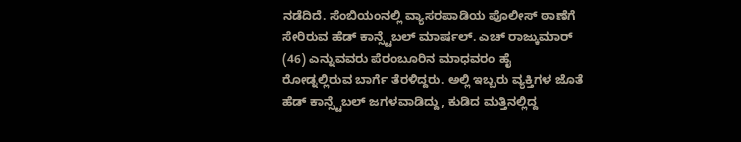ನಡೆದಿದೆ. ಸೆಂಬಿಯಂನಲ್ಲಿ ವ್ಯಾಸರಪಾಡಿಯ ಪೊಲೀಸ್ ಠಾಣೆಗೆ ಸೇರಿರುವ ಹೆಡ್ ಕಾನ್ಸ್ಟೆಬಲ್ ಮಾರ್ಷಲ್. ಎಚ್ ರಾಜ್ಕುಮಾರ್ (46) ಎನ್ನುವವರು ಪೆರಂಬೂರಿನ ಮಾಧವರಂ ಹೈ ರೋಡ್ನಲ್ಲಿರುವ ಬಾರ್ಗೆ ತೆರಳಿದ್ದರು. ಅಲ್ಲಿ ಇಬ್ಬರು ವ್ಯಕ್ತಿಗಳ ಜೊತೆ ಹೆಡ್ ಕಾನ್ಸ್ಟೆಬಲ್ ಜಗಳವಾಡಿದ್ದು, ಕುಡಿದ ಮತ್ತಿನಲ್ಲಿದ್ದ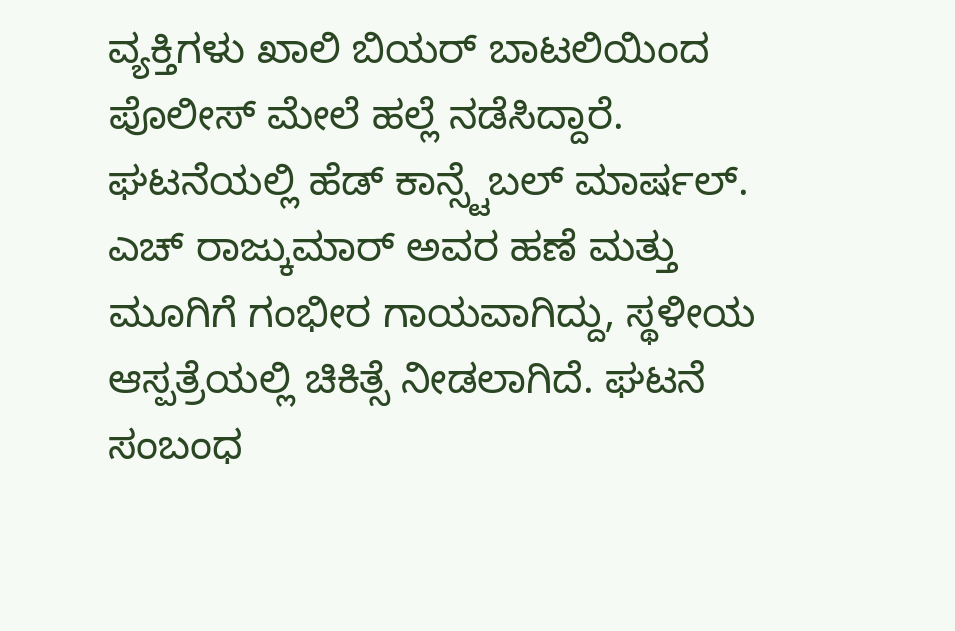ವ್ಯಕ್ತಿಗಳು ಖಾಲಿ ಬಿಯರ್ ಬಾಟಲಿಯಿಂದ ಪೊಲೀಸ್ ಮೇಲೆ ಹಲ್ಲೆ ನಡೆಸಿದ್ದಾರೆ.
ಘಟನೆಯಲ್ಲಿ ಹೆಡ್ ಕಾನ್ಸ್ಟೆಬಲ್ ಮಾರ್ಷಲ್. ಎಚ್ ರಾಜ್ಕುಮಾರ್ ಅವರ ಹಣೆ ಮತ್ತು ಮೂಗಿಗೆ ಗಂಭೀರ ಗಾಯವಾಗಿದ್ದು, ಸ್ಥಳೀಯ ಆಸ್ಪತ್ರೆಯಲ್ಲಿ ಚಿಕಿತ್ಸೆ ನೀಡಲಾಗಿದೆ. ಘಟನೆ ಸಂಬಂಧ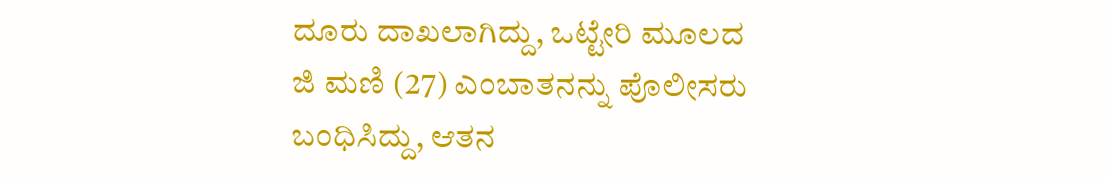ದೂರು ದಾಖಲಾಗಿದ್ದು, ಒಟ್ಟೇರಿ ಮೂಲದ ಜಿ ಮಣಿ (27) ಎಂಬಾತನನ್ನು ಪೊಲೀಸರು ಬಂಧಿಸಿದ್ದು, ಆತನ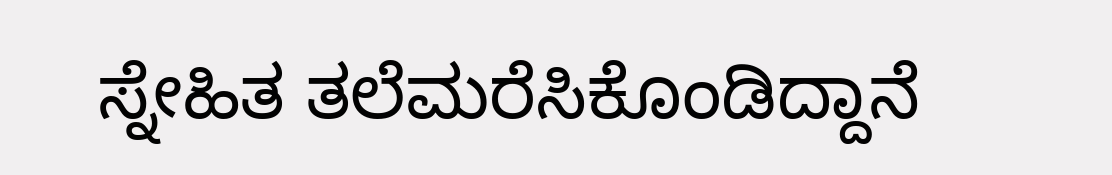ಸ್ನೇಹಿತ ತಲೆಮರೆಸಿಕೊಂಡಿದ್ದಾನೆ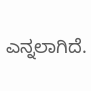ಎನ್ನಲಾಗಿದೆ.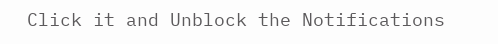Click it and Unblock the Notifications